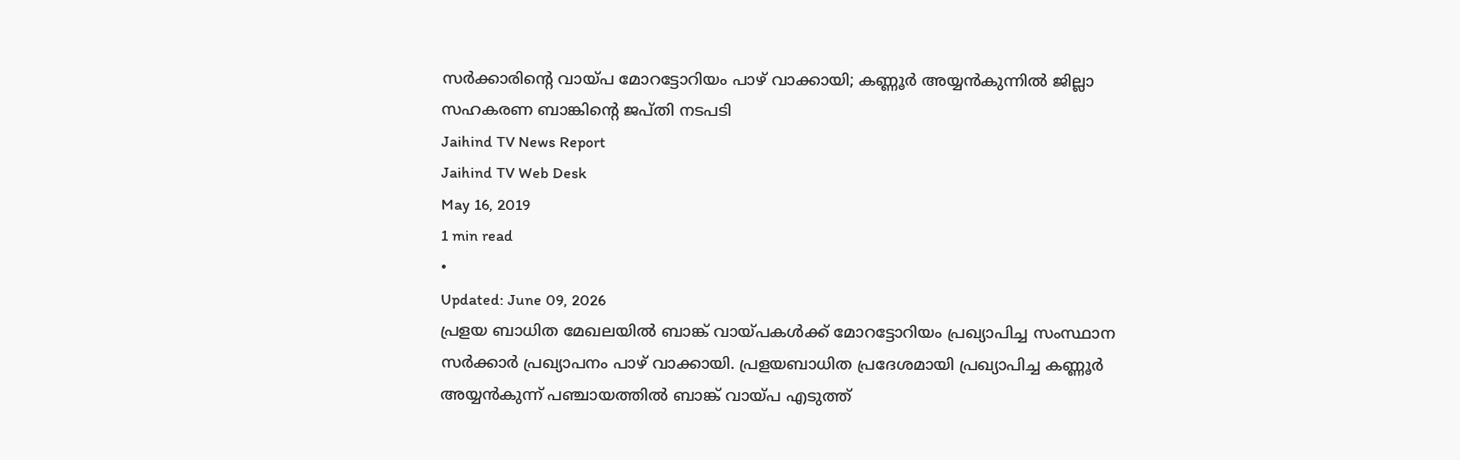സർക്കാരിന്റെ വായ്പ മോറട്ടോറിയം പാഴ് വാക്കായി; കണ്ണൂർ അയ്യൻകുന്നിൽ ജില്ലാ സഹകരണ ബാങ്കിന്റെ ജപ്തി നടപടി
Jaihind TV News Report
Jaihind TV Web Desk
May 16, 2019
1 min read
•
Updated: June 09, 2026
പ്രളയ ബാധിത മേഖലയിൽ ബാങ്ക് വായ്പകൾക്ക് മോറട്ടോറിയം പ്രഖ്യാപിച്ച സംസ്ഥാന സർക്കാർ പ്രഖ്യാപനം പാഴ് വാക്കായി. പ്രളയബാധിത പ്രദേശമായി പ്രഖ്യാപിച്ച കണ്ണൂർ അയ്യൻകുന്ന് പഞ്ചായത്തിൽ ബാങ്ക് വായ്പ എടുത്ത്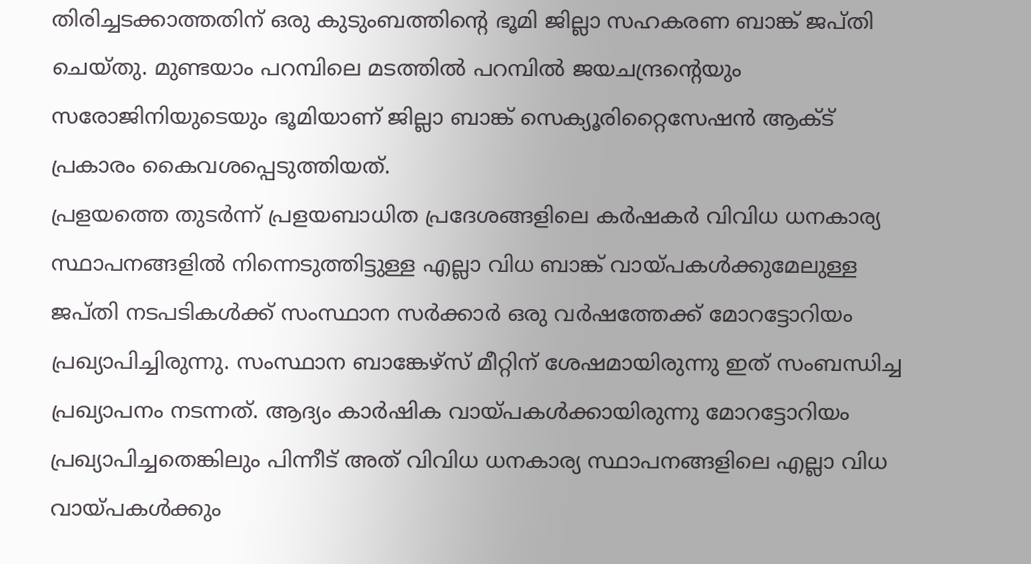തിരിച്ചടക്കാത്തതിന് ഒരു കുടുംബത്തിന്റെ ഭൂമി ജില്ലാ സഹകരണ ബാങ്ക് ജപ്തി ചെയ്തു. മുണ്ടയാം പറമ്പിലെ മടത്തിൽ പറമ്പിൽ ജയചന്ദ്രന്റെയും സരോജിനിയുടെയും ഭൂമിയാണ് ജില്ലാ ബാങ്ക് സെക്യൂരിറ്റൈസേഷൻ ആക്ട് പ്രകാരം കൈവശപ്പെടുത്തിയത്.
പ്രളയത്തെ തുടർന്ന് പ്രളയബാധിത പ്രദേശങ്ങളിലെ കർഷകർ വിവിധ ധനകാര്യ സ്ഥാപനങ്ങളിൽ നിന്നെടുത്തിട്ടുള്ള എല്ലാ വിധ ബാങ്ക് വായ്പകൾക്കുമേലുള്ള ജപ്തി നടപടികൾക്ക് സംസ്ഥാന സർക്കാർ ഒരു വർഷത്തേക്ക് മോറട്ടോറിയം പ്രഖ്യാപിച്ചിരുന്നു. സംസ്ഥാന ബാങ്കേഴ്സ് മീറ്റിന് ശേഷമായിരുന്നു ഇത് സംബന്ധിച്ച പ്രഖ്യാപനം നടന്നത്. ആദ്യം കാർഷിക വായ്പകൾക്കായിരുന്നു മോറട്ടോറിയം പ്രഖ്യാപിച്ചതെങ്കിലും പിന്നീട് അത് വിവിധ ധനകാര്യ സ്ഥാപനങ്ങളിലെ എല്ലാ വിധ വായ്പകൾക്കും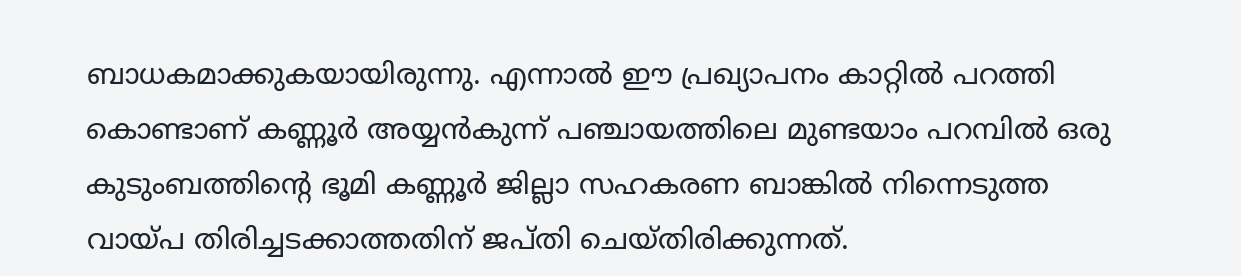ബാധകമാക്കുകയായിരുന്നു. എന്നാൽ ഈ പ്രഖ്യാപനം കാറ്റിൽ പറത്തി കൊണ്ടാണ് കണ്ണൂർ അയ്യൻകുന്ന് പഞ്ചായത്തിലെ മുണ്ടയാം പറമ്പിൽ ഒരു കുടുംബത്തിന്റെ ഭൂമി കണ്ണൂർ ജില്ലാ സഹകരണ ബാങ്കിൽ നിന്നെടുത്ത വായ്പ തിരിച്ചടക്കാത്തതിന് ജപ്തി ചെയ്തിരിക്കുന്നത്.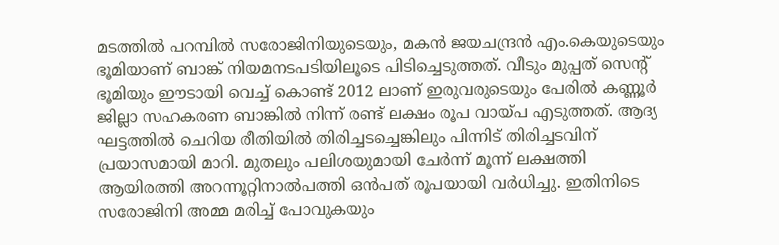മടത്തിൽ പറമ്പിൽ സരോജിനിയുടെയും, മകൻ ജയചന്ദ്രൻ എം.കെയുടെയും ഭൂമിയാണ് ബാങ്ക് നിയമനടപടിയിലൂടെ പിടിച്ചെടുത്തത്. വീടും മുപ്പത് സെന്റ് ഭൂമിയും ഈടായി വെച്ച് കൊണ്ട് 2012 ലാണ് ഇരുവരുടെയും പേരിൽ കണ്ണൂർ ജില്ലാ സഹകരണ ബാങ്കിൽ നിന്ന് രണ്ട് ലക്ഷം രൂപ വായ്പ എടുത്തത്. ആദ്യ ഘട്ടത്തിൽ ചെറിയ രീതിയിൽ തിരിച്ചടച്ചെങ്കിലും പിന്നിട് തിരിച്ചടവിന് പ്രയാസമായി മാറി. മുതലും പലിശയുമായി ചേർന്ന് മൂന്ന് ലക്ഷത്തി ആയിരത്തി അറന്നൂറ്റിനാൽപത്തി ഒൻപത് രൂപയായി വർധിച്ചു. ഇതിനിടെ സരോജിനി അമ്മ മരിച്ച് പോവുകയും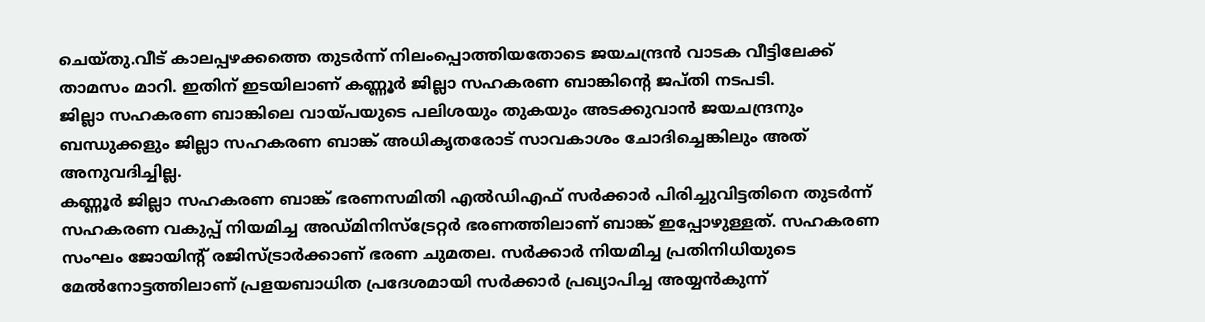ചെയ്തു.വീട് കാലപ്പഴക്കത്തെ തുടർന്ന് നിലംപ്പൊത്തിയതോടെ ജയചന്ദ്രൻ വാടക വീട്ടിലേക്ക് താമസം മാറി. ഇതിന് ഇടയിലാണ് കണ്ണൂർ ജില്ലാ സഹകരണ ബാങ്കിന്റെ ജപ്തി നടപടി.
ജില്ലാ സഹകരണ ബാങ്കിലെ വായ്പയുടെ പലിശയും തുകയും അടക്കുവാൻ ജയചന്ദ്രനും ബന്ധുക്കളും ജില്ലാ സഹകരണ ബാങ്ക് അധികൃതരോട് സാവകാശം ചോദിച്ചെങ്കിലും അത് അനുവദിച്ചില്ല.
കണ്ണൂർ ജില്ലാ സഹകരണ ബാങ്ക് ഭരണസമിതി എൽഡിഎഫ് സർക്കാർ പിരിച്ചുവിട്ടതിനെ തുടർന്ന് സഹകരണ വകുപ്പ് നിയമിച്ച അഡ്മിനിസ്ട്രേറ്റർ ഭരണത്തിലാണ് ബാങ്ക് ഇപ്പോഴുള്ളത്. സഹകരണ സംഘം ജോയിന്റ് രജിസ്ട്രാർക്കാണ് ഭരണ ചുമതല. സർക്കാർ നിയമിച്ച പ്രതിനിധിയുടെ മേൽനോട്ടത്തിലാണ് പ്രളയബാധിത പ്രദേശമായി സർക്കാർ പ്രഖ്യാപിച്ച അയ്യൻകുന്ന്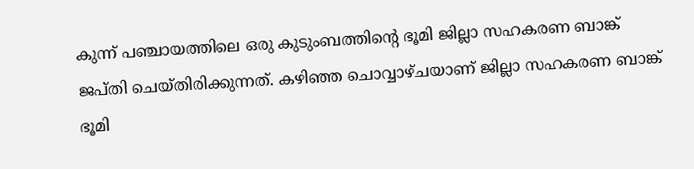കുന്ന് പഞ്ചായത്തിലെ ഒരു കുടുംബത്തിന്റെ ഭൂമി ജില്ലാ സഹകരണ ബാങ്ക് ജപ്തി ചെയ്തിരിക്കുന്നത്. കഴിഞ്ഞ ചൊവ്വാഴ്ചയാണ് ജില്ലാ സഹകരണ ബാങ്ക് ഭൂമി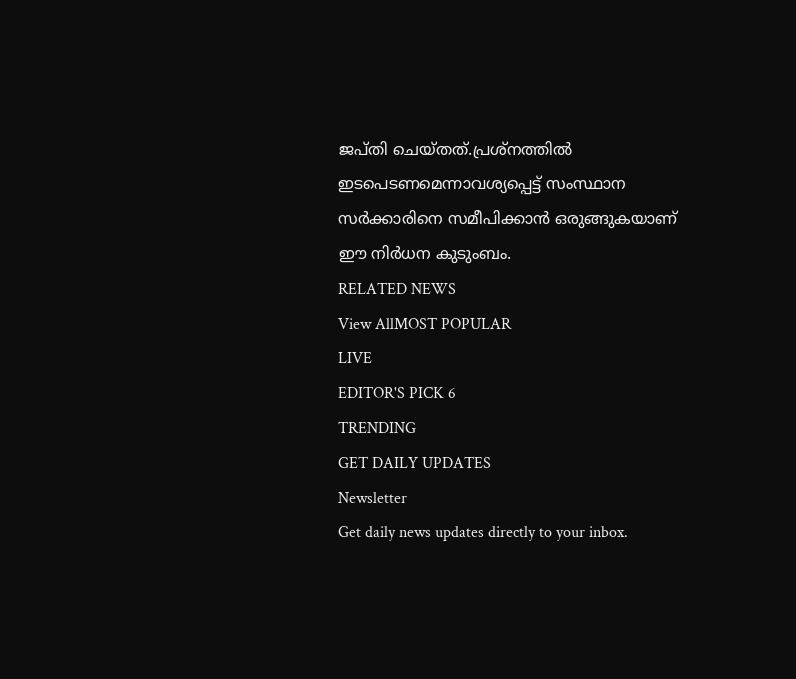ജപ്തി ചെയ്തത്.പ്രശ്നത്തിൽ ഇടപെടണമെന്നാവശ്യപ്പെട്ട് സംസ്ഥാന സർക്കാരിനെ സമീപിക്കാൻ ഒരുങ്ങുകയാണ് ഈ നിർധന കുടുംബം.
RELATED NEWS
View AllMOST POPULAR
LIVE
EDITOR'S PICK 6
TRENDING
GET DAILY UPDATES
Newsletter
Get daily news updates directly to your inbox.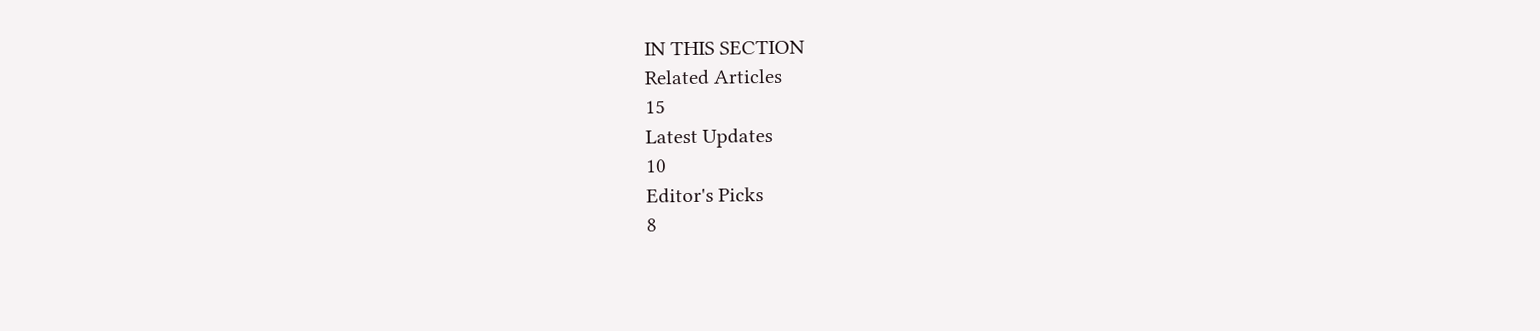IN THIS SECTION
Related Articles
15
Latest Updates
10
Editor's Picks
8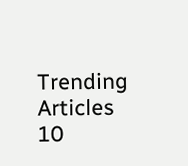Trending Articles
10